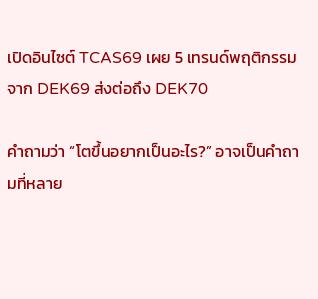เปิดอินไซต์ TCAS69 เผย 5 เทรนด์พฤติกรรมจาก DEK69 ส่งต่อถึง DEK70

คำถามว่า “โตขึ้นอยากเป็นอะไร?” อาจเป็นคำถามที่หลาย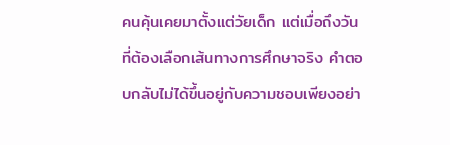คนคุ้นเคยมาตั้งแต่วัยเด็ก แต่เมื่อถึงวันที่ต้องเลือกเส้นทางการศึกษาจริง คำตอบกลับไม่ได้ขึ้นอยู่กับความชอบเพียงอย่า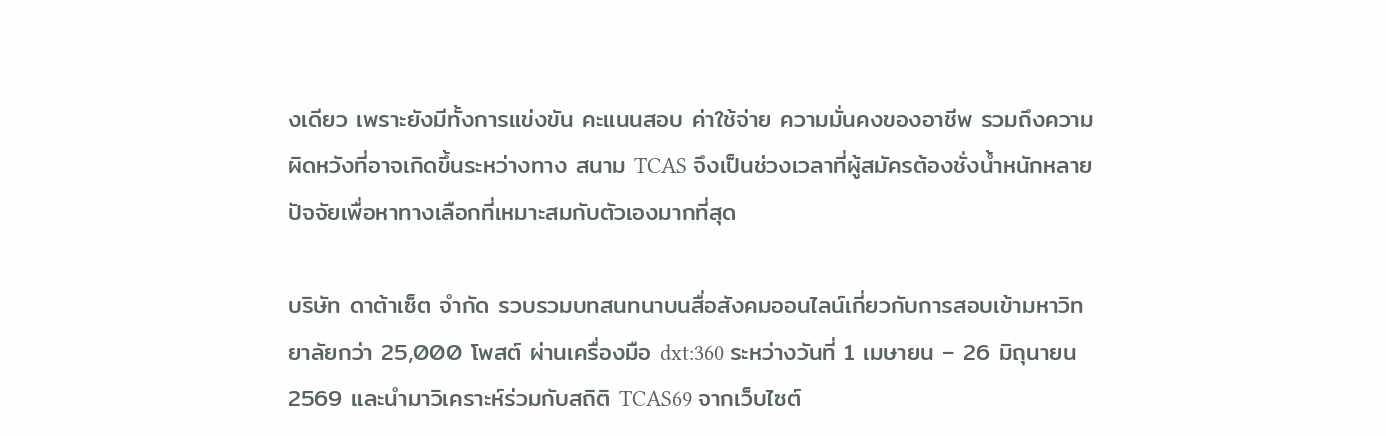งเดียว เพราะยังมีทั้งการแข่งขัน คะแนนสอบ ค่าใช้จ่าย ความมั่นคงของอาชีพ รวมถึงความผิดหวังที่อาจเกิดขึ้นระหว่างทาง สนาม TCAS จึงเป็นช่วงเวลาที่ผู้สมัครต้องชั่งน้ำหนักหลายปัจจัยเพื่อหาทางเลือกที่เหมาะสมกับตัวเองมากที่สุด

บริษัท ดาต้าเซ็ต จำกัด รวบรวมบทสนทนาบนสื่อสังคมออนไลน์เกี่ยวกับการสอบเข้ามหาวิทยาลัยกว่า 25,000 โพสต์ ผ่านเครื่องมือ dxt:360 ระหว่างวันที่ 1 เมษายน – 26 มิถุนายน 2569 และนำมาวิเคราะห์ร่วมกับสถิติ TCAS69 จากเว็บไซต์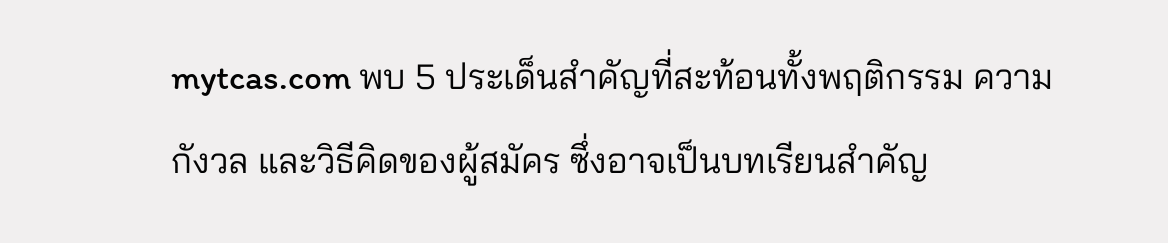mytcas.com พบ 5 ประเด็นสำคัญที่สะท้อนทั้งพฤติกรรม ความกังวล และวิธีคิดของผู้สมัคร ซึ่งอาจเป็นบทเรียนสำคัญ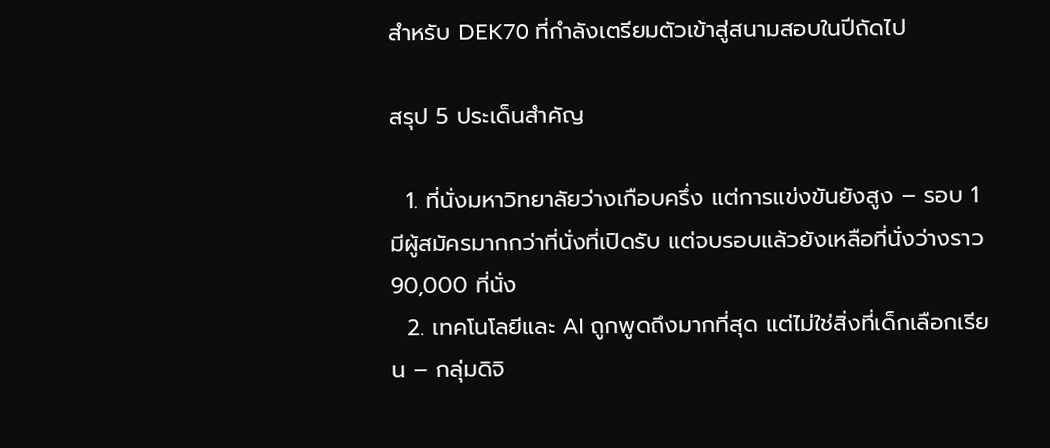สำหรับ DEK70 ที่กำลังเตรียมตัวเข้าสู่สนามสอบในปีถัดไป

สรุป 5 ประเด็นสำคัญ

  1. ที่นั่งมหาวิทยาลัยว่างเกือบครึ่ง แต่การแข่งขันยังสูง – รอบ 1 มีผู้สมัครมากกว่าที่นั่งที่เปิดรับ แต่จบรอบแล้วยังเหลือที่นั่งว่างราว 90,000 ที่นั่ง
  2. เทคโนโลยีและ AI ถูกพูดถึงมากที่สุด แต่ไม่ใช่สิ่งที่เด็กเลือกเรียน – กลุ่มดิจิ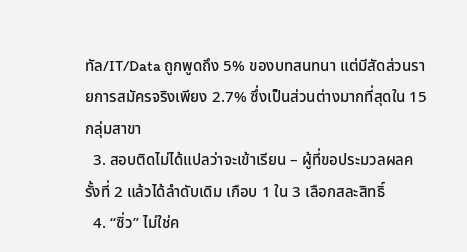ทัล/IT/Data ถูกพูดถึง 5% ของบทสนทนา แต่มีสัดส่วนรายการสมัครจริงเพียง 2.7% ซึ่งเป็นส่วนต่างมากที่สุดใน 15 กลุ่มสาขา
  3. สอบติดไม่ได้แปลว่าจะเข้าเรียน – ผู้ที่ขอประมวลผลครั้งที่ 2 แล้วได้ลำดับเดิม เกือบ 1 ใน 3 เลือกสละสิทธิ์
  4. “ซิ่ว” ไม่ใช่ค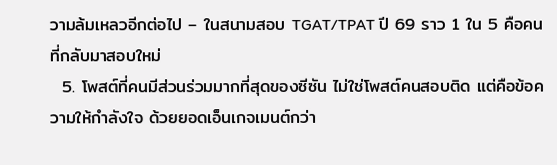วามล้มเหลวอีกต่อไป – ในสนามสอบ TGAT/TPAT ปี 69 ราว 1 ใน 5 คือคนที่กลับมาสอบใหม่
  5. โพสต์ที่คนมีส่วนร่วมมากที่สุดของซีซัน ไม่ใช่โพสต์คนสอบติด แต่คือข้อความให้กำลังใจ ด้วยยอดเอ็นเกจเมนต์กว่า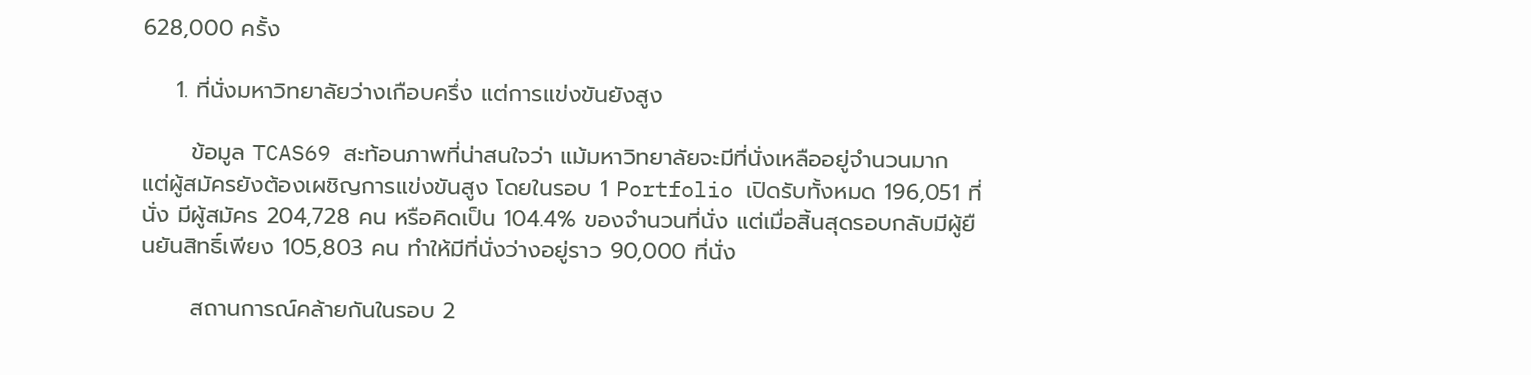628,000 ครั้ง

    1. ที่นั่งมหาวิทยาลัยว่างเกือบครึ่ง แต่การแข่งขันยังสูง

      ข้อมูล TCAS69 สะท้อนภาพที่น่าสนใจว่า แม้มหาวิทยาลัยจะมีที่นั่งเหลืออยู่จำนวนมาก แต่ผู้สมัครยังต้องเผชิญการแข่งขันสูง โดยในรอบ 1 Portfolio เปิดรับทั้งหมด 196,051 ที่นั่ง มีผู้สมัคร 204,728 คน หรือคิดเป็น 104.4% ของจำนวนที่นั่ง แต่เมื่อสิ้นสุดรอบกลับมีผู้ยืนยันสิทธิ์เพียง 105,803 คน ทำให้มีที่นั่งว่างอยู่ราว 90,000 ที่นั่ง

      สถานการณ์คล้ายกันในรอบ 2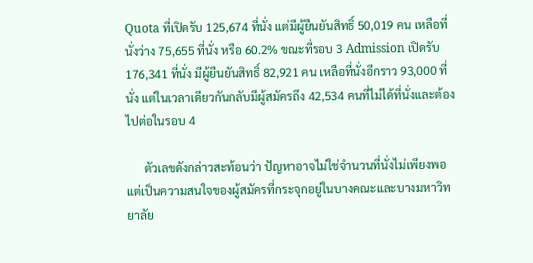Quota ที่เปิดรับ 125,674 ที่นั่ง แต่มีผู้ยืนยันสิทธิ์ 50,019 คน เหลือที่นั่งว่าง 75,655 ที่นั่ง หรือ 60.2% ขณะที่รอบ 3 Admission เปิดรับ 176,341 ที่นั่ง มีผู้ยืนยันสิทธิ์ 82,921 คน เหลือที่นั่งอีกราว 93,000 ที่นั่ง แต่ในเวลาเดียวกันกลับมีผู้สมัครถึง 42,534 คนที่ไม่ได้ที่นั่งและต้องไปต่อในรอบ 4

      ตัวเลขดังกล่าวสะท้อนว่า ปัญหาอาจไม่ใช่จำนวนที่นั่งไม่เพียงพอ แต่เป็นความสนใจของผู้สมัครที่กระจุกอยู่ในบางคณะและบางมหาวิทยาลัย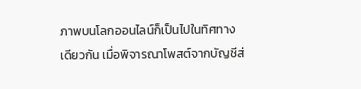ภาพบนโลกออนไลน์ก็เป็นไปในทิศทางเดียวกัน เมื่อพิจารณาโพสต์จากบัญชีส่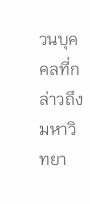วนบุคคลที่กล่าวถึงมหาวิทยา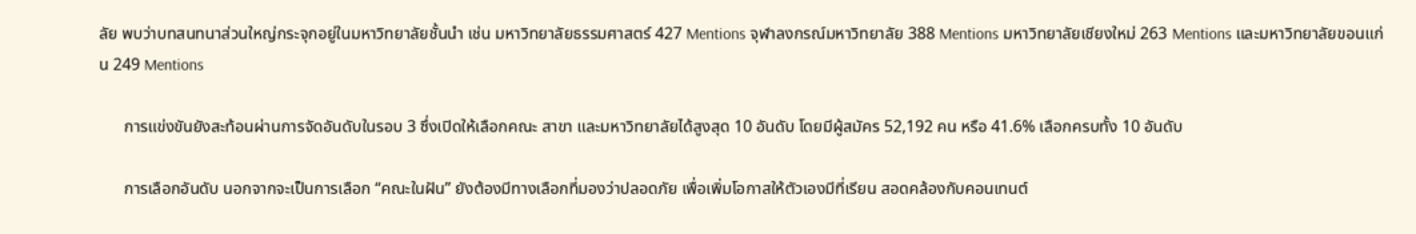ลัย พบว่าบทสนทนาส่วนใหญ่กระจุกอยู่ในมหาวิทยาลัยชั้นนำ เช่น มหาวิทยาลัยธรรมศาสตร์ 427 Mentions จุฬาลงกรณ์มหาวิทยาลัย 388 Mentions มหาวิทยาลัยเชียงใหม่ 263 Mentions และมหาวิทยาลัยขอนแก่น 249 Mentions

      การแข่งขันยังสะท้อนผ่านการจัดอันดับในรอบ 3 ซึ่งเปิดให้เลือกคณะ สาขา และมหาวิทยาลัยได้สูงสุด 10 อันดับ โดยมีผู้สมัคร 52,192 คน หรือ 41.6% เลือกครบทั้ง 10 อันดับ

      การเลือกอันดับ นอกจากจะเป็นการเลือก “คณะในฝัน” ยังต้องมีทางเลือกที่มองว่าปลอดภัย เพื่อเพิ่มโอกาสให้ตัวเองมีที่เรียน สอดคล้องกับคอนเทนต์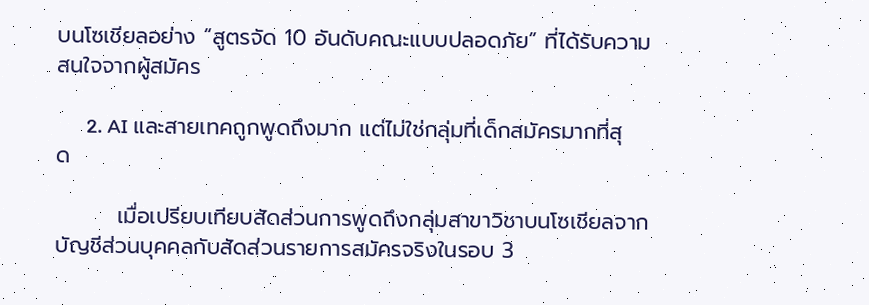บนโซเชียลอย่าง “สูตรจัด 10 อันดับคณะแบบปลอดภัย” ที่ได้รับความสนใจจากผู้สมัคร

      2. AI และสายเทคถูกพูดถึงมาก แต่ไม่ใช่กลุ่มที่เด็กสมัครมากที่สุด

        เมื่อเปรียบเทียบสัดส่วนการพูดถึงกลุ่มสาขาวิชาบนโซเชียลจากบัญชีส่วนบุคคลกับสัดส่วนรายการสมัครจริงในรอบ 3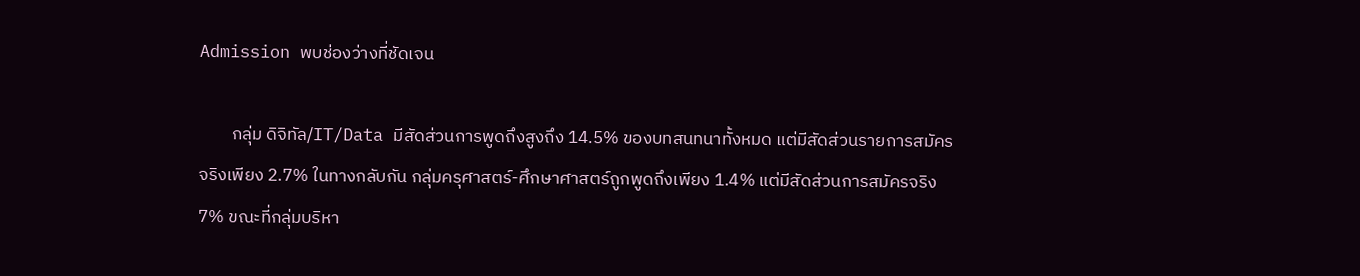Admission พบช่องว่างที่ชัดเจน

        กลุ่ม ดิจิทัล/IT/Data มีสัดส่วนการพูดถึงสูงถึง 14.5% ของบทสนทนาทั้งหมด แต่มีสัดส่วนรายการสมัครจริงเพียง 2.7% ในทางกลับกัน กลุ่มครุศาสตร์-ศึกษาศาสตร์ถูกพูดถึงเพียง 1.4% แต่มีสัดส่วนการสมัครจริง 7% ขณะที่กลุ่มบริหา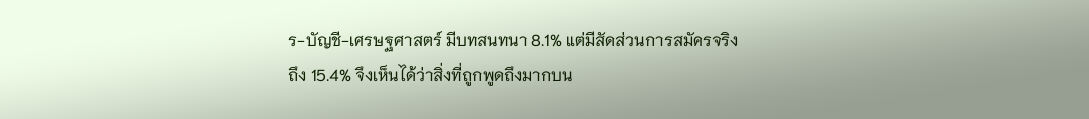ร-บัญชี-เศรษฐศาสตร์ มีบทสนทนา 8.1% แต่มีสัดส่วนการสมัครจริงถึง 15.4% จึงเห็นได้ว่าสิ่งที่ถูกพูดถึงมากบน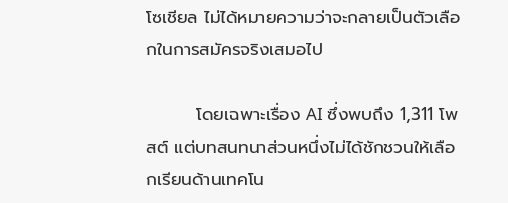โซเชียล ไม่ได้หมายความว่าจะกลายเป็นตัวเลือกในการสมัครจริงเสมอไป

        โดยเฉพาะเรื่อง AI ซึ่งพบถึง 1,311 โพสต์ แต่บทสนทนาส่วนหนึ่งไม่ได้ชักชวนให้เลือกเรียนด้านเทคโน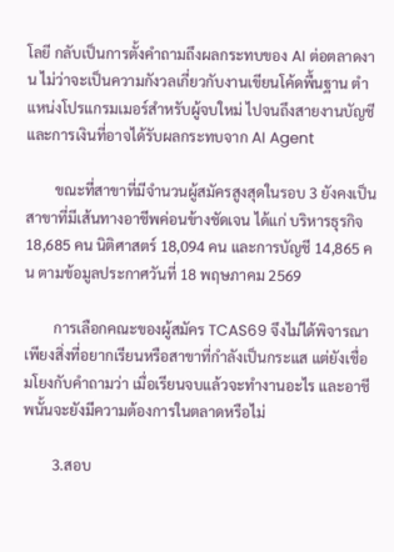โลยี กลับเป็นการตั้งคำถามถึงผลกระทบของ AI ต่อตลาดงาน ไม่ว่าจะเป็นความกังวลเกี่ยวกับงานเขียนโค้ดพื้นฐาน ตำแหน่งโปรแกรมเมอร์สำหรับผู้จบใหม่ ไปจนถึงสายงานบัญชีและการเงินที่อาจได้รับผลกระทบจาก AI Agent

        ขณะที่สาขาที่มีจำนวนผู้สมัครสูงสุดในรอบ 3 ยังคงเป็นสาขาที่มีเส้นทางอาชีพค่อนข้างชัดเจน ได้แก่ บริหารธุรกิจ 18,685 คน นิติศาสตร์ 18,094 คน และการบัญชี 14,865 คน ตามข้อมูลประกาศวันที่ 18 พฤษภาคม 2569

        การเลือกคณะของผู้สมัคร TCAS69 จึงไม่ได้พิจารณาเพียงสิ่งที่อยากเรียนหรือสาขาที่กำลังเป็นกระแส แต่ยังเชื่อมโยงกับคำถามว่า เมื่อเรียนจบแล้วจะทำงานอะไร และอาชีพนั้นจะยังมีความต้องการในตลาดหรือไม่

        3.สอบ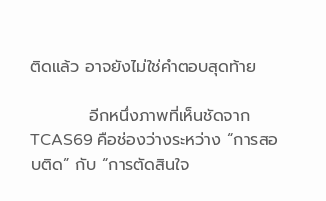ติดแล้ว อาจยังไม่ใช่คำตอบสุดท้าย

          อีกหนึ่งภาพที่เห็นชัดจาก TCAS69 คือช่องว่างระหว่าง “การสอบติด” กับ “การตัดสินใจ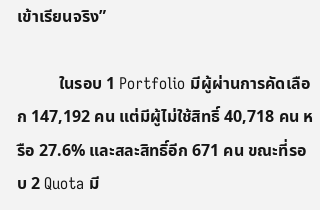เข้าเรียนจริง”

          ในรอบ 1 Portfolio มีผู้ผ่านการคัดเลือก 147,192 คน แต่มีผู้ไม่ใช้สิทธิ์ 40,718 คน หรือ 27.6% และสละสิทธิ์อีก 671 คน ขณะที่รอบ 2 Quota มี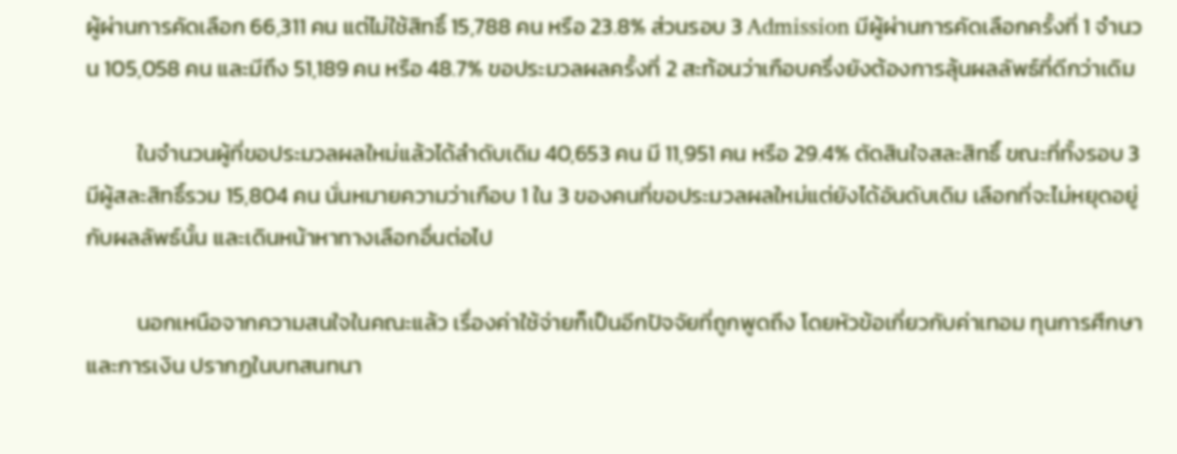ผู้ผ่านการคัดเลือก 66,311 คน แต่ไม่ใช้สิทธิ์ 15,788 คน หรือ 23.8% ส่วนรอบ 3 Admission มีผู้ผ่านการคัดเลือกครั้งที่ 1 จำนวน 105,058 คน และมีถึง 51,189 คน หรือ 48.7% ขอประมวลผลครั้งที่ 2 สะท้อนว่าเกือบครึ่งยังต้องการลุ้นผลลัพธ์ที่ดีกว่าเดิม

          ในจำนวนผู้ที่ขอประมวลผลใหม่แล้วได้ลำดับเดิม 40,653 คน มี 11,951 คน หรือ 29.4% ตัดสินใจสละสิทธิ์ ขณะที่ทั้งรอบ 3 มีผู้สละสิทธิ์รวม 15,804 คน นั่นหมายความว่าเกือบ 1 ใน 3 ของคนที่ขอประมวลผลใหม่แต่ยังได้อันดับเดิม เลือกที่จะไม่หยุดอยู่กับผลลัพธ์นั้น และเดินหน้าหาทางเลือกอื่นต่อไป

          นอกเหนือจากความสนใจในคณะแล้ว เรื่องค่าใช้จ่ายก็เป็นอีกปัจจัยที่ถูกพูดถึง โดยหัวข้อเกี่ยวกับค่าเทอม ทุนการศึกษา และการเงิน ปรากฏในบทสนทนา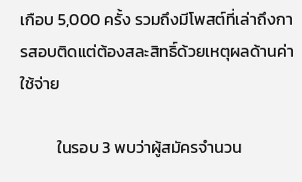เกือบ 5,000 ครั้ง รวมถึงมีโพสต์ที่เล่าถึงการสอบติดแต่ต้องสละสิทธิ์ด้วยเหตุผลด้านค่าใช้จ่าย

          ในรอบ 3 พบว่าผู้สมัครจำนวน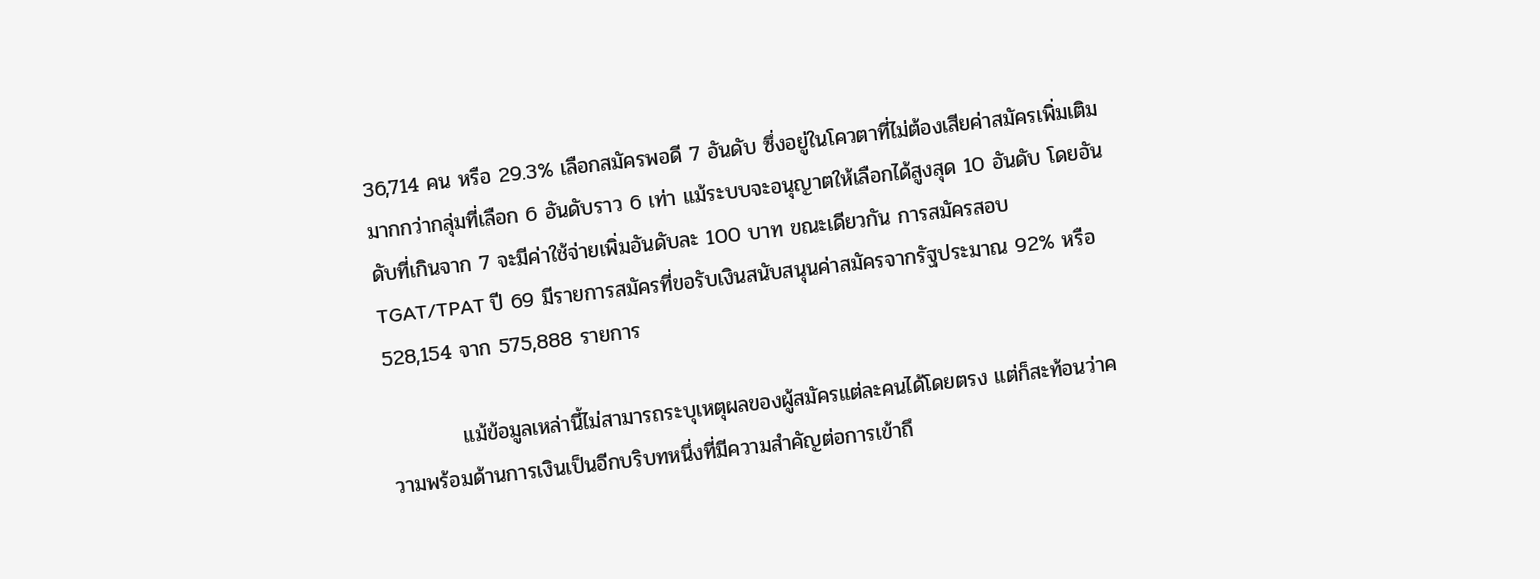36,714 คน หรือ 29.3% เลือกสมัครพอดี 7 อันดับ ซึ่งอยู่ในโควตาที่ไม่ต้องเสียค่าสมัครเพิ่มเติม มากกว่ากลุ่มที่เลือก 6 อันดับราว 6 เท่า แม้ระบบจะอนุญาตให้เลือกได้สูงสุด 10 อันดับ โดยอันดับที่เกินจาก 7 จะมีค่าใช้จ่ายเพิ่มอันดับละ 100 บาท ขณะเดียวกัน การสมัครสอบ TGAT/TPAT ปี 69 มีรายการสมัครที่ขอรับเงินสนับสนุนค่าสมัครจากรัฐประมาณ 92% หรือ 528,154 จาก 575,888 รายการ

          แม้ข้อมูลเหล่านี้ไม่สามารถระบุเหตุผลของผู้สมัครแต่ละคนได้โดยตรง แต่ก็สะท้อนว่าความพร้อมด้านการเงินเป็นอีกบริบทหนึ่งที่มีความสำคัญต่อการเข้าถึ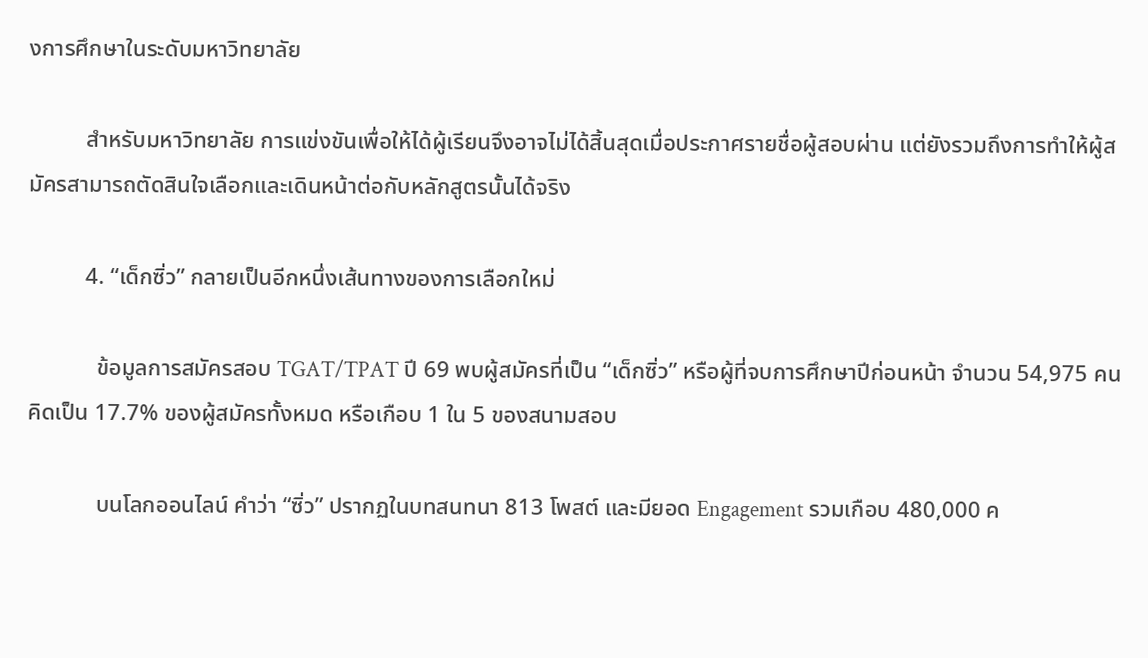งการศึกษาในระดับมหาวิทยาลัย

          สำหรับมหาวิทยาลัย การแข่งขันเพื่อให้ได้ผู้เรียนจึงอาจไม่ได้สิ้นสุดเมื่อประกาศรายชื่อผู้สอบผ่าน แต่ยังรวมถึงการทำให้ผู้สมัครสามารถตัดสินใจเลือกและเดินหน้าต่อกับหลักสูตรนั้นได้จริง

          4. “เด็กซิ่ว” กลายเป็นอีกหนึ่งเส้นทางของการเลือกใหม่

            ข้อมูลการสมัครสอบ TGAT/TPAT ปี 69 พบผู้สมัครที่เป็น “เด็กซิ่ว” หรือผู้ที่จบการศึกษาปีก่อนหน้า จำนวน 54,975 คน คิดเป็น 17.7% ของผู้สมัครทั้งหมด หรือเกือบ 1 ใน 5 ของสนามสอบ

            บนโลกออนไลน์ คำว่า “ซิ่ว” ปรากฏในบทสนทนา 813 โพสต์ และมียอด Engagement รวมเกือบ 480,000 ค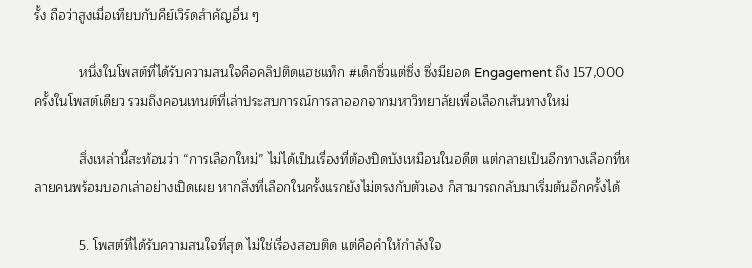รั้ง ถือว่าสูงเมื่อเทียบกับคีย์เวิร์ดสำคัญอื่น ๆ

            หนึ่งในโพสต์ที่ได้รับความสนใจคือคลิปติดแฮชแท็ก #เด็กซิ่วแต่ซิ่ง ซึ่งมียอด Engagement ถึง 157,000 ครั้งในโพสต์เดียว รวมถึงคอนเทนต์ที่เล่าประสบการณ์การลาออกจากมหาวิทยาลัยเพื่อเลือกเส้นทางใหม่

            สิ่งเหล่านี้สะท้อนว่า “การเลือกใหม่” ไม่ได้เป็นเรื่องที่ต้องปิดบังเหมือนในอดีต แต่กลายเป็นอีกทางเลือกที่หลายคนพร้อมบอกเล่าอย่างเปิดเผย หากสิ่งที่เลือกในครั้งแรกยังไม่ตรงกับตัวเอง ก็สามารถกลับมาเริ่มต้นอีกครั้งได้

            5. โพสต์ที่ได้รับความสนใจที่สุด ไม่ใช่เรื่องสอบติด แต่คือคำให้กำลังใจ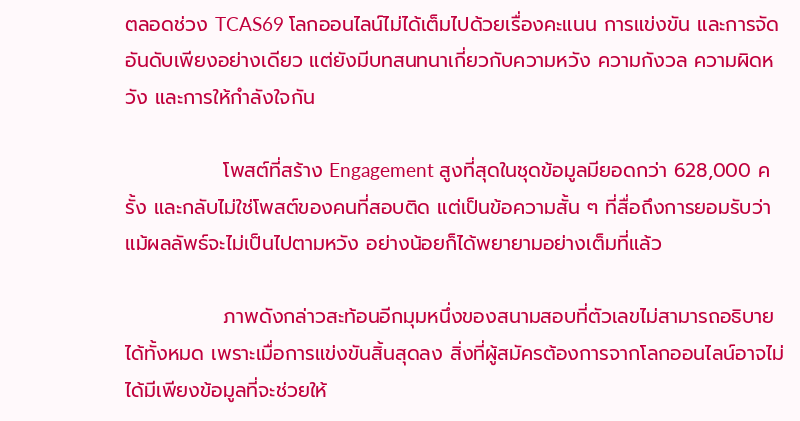ตลอดช่วง TCAS69 โลกออนไลน์ไม่ได้เต็มไปด้วยเรื่องคะแนน การแข่งขัน และการจัดอันดับเพียงอย่างเดียว แต่ยังมีบทสนทนาเกี่ยวกับความหวัง ความกังวล ความผิดหวัง และการให้กำลังใจกัน

              โพสต์ที่สร้าง Engagement สูงที่สุดในชุดข้อมูลมียอดกว่า 628,000 ครั้ง และกลับไม่ใช่โพสต์ของคนที่สอบติด แต่เป็นข้อความสั้น ๆ ที่สื่อถึงการยอมรับว่า แม้ผลลัพธ์จะไม่เป็นไปตามหวัง อย่างน้อยก็ได้พยายามอย่างเต็มที่แล้ว

              ภาพดังกล่าวสะท้อนอีกมุมหนึ่งของสนามสอบที่ตัวเลขไม่สามารถอธิบายได้ทั้งหมด เพราะเมื่อการแข่งขันสิ้นสุดลง สิ่งที่ผู้สมัครต้องการจากโลกออนไลน์อาจไม่ได้มีเพียงข้อมูลที่จะช่วยให้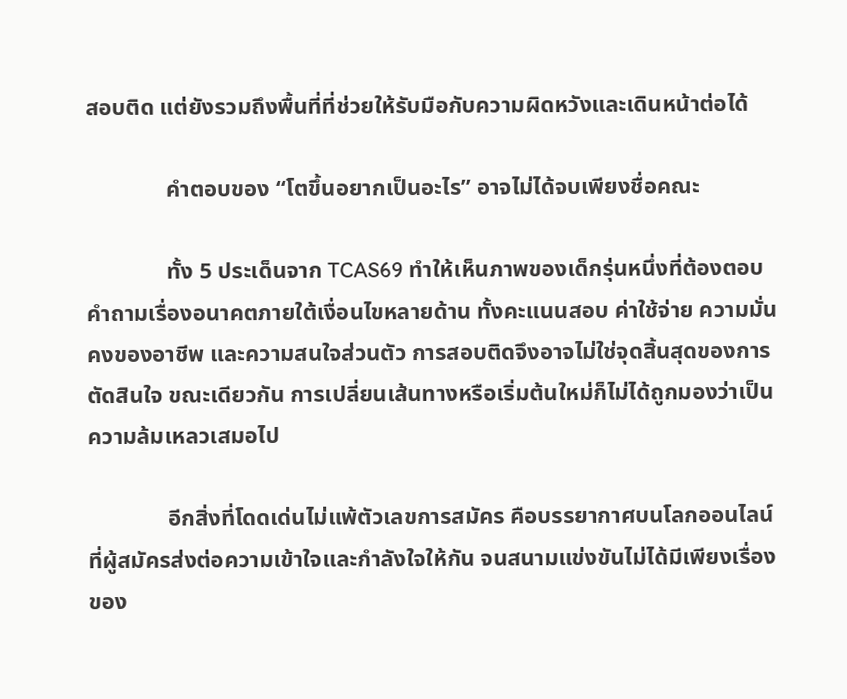สอบติด แต่ยังรวมถึงพื้นที่ที่ช่วยให้รับมือกับความผิดหวังและเดินหน้าต่อได้

              คำตอบของ “โตขึ้นอยากเป็นอะไร” อาจไม่ได้จบเพียงชื่อคณะ

              ทั้ง 5 ประเด็นจาก TCAS69 ทำให้เห็นภาพของเด็กรุ่นหนึ่งที่ต้องตอบคำถามเรื่องอนาคตภายใต้เงื่อนไขหลายด้าน ทั้งคะแนนสอบ ค่าใช้จ่าย ความมั่นคงของอาชีพ และความสนใจส่วนตัว การสอบติดจึงอาจไม่ใช่จุดสิ้นสุดของการตัดสินใจ ขณะเดียวกัน การเปลี่ยนเส้นทางหรือเริ่มต้นใหม่ก็ไม่ได้ถูกมองว่าเป็นความล้มเหลวเสมอไป

              อีกสิ่งที่โดดเด่นไม่แพ้ตัวเลขการสมัคร คือบรรยากาศบนโลกออนไลน์ที่ผู้สมัครส่งต่อความเข้าใจและกำลังใจให้กัน จนสนามแข่งขันไม่ได้มีเพียงเรื่องของ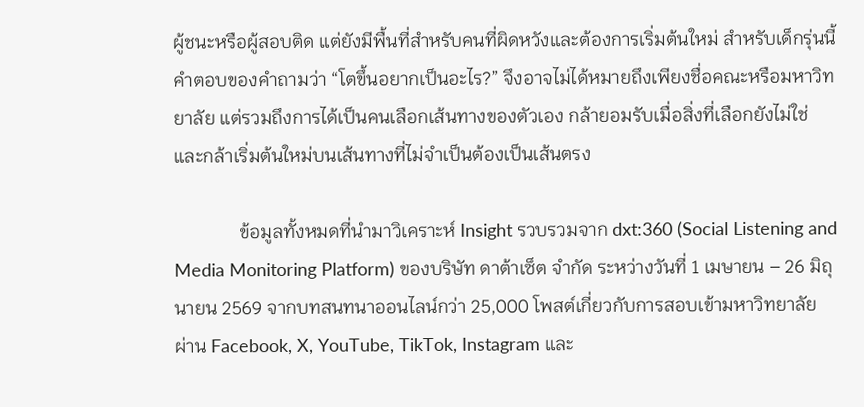ผู้ชนะหรือผู้สอบติด แต่ยังมีพื้นที่สำหรับคนที่ผิดหวังและต้องการเริ่มต้นใหม่ สำหรับเด็กรุ่นนี้ คำตอบของคำถามว่า “โตขึ้นอยากเป็นอะไร?” จึงอาจไม่ได้หมายถึงเพียงชื่อคณะหรือมหาวิทยาลัย แต่รวมถึงการได้เป็นคนเลือกเส้นทางของตัวเอง กล้ายอมรับเมื่อสิ่งที่เลือกยังไม่ใช่ และกล้าเริ่มต้นใหม่บนเส้นทางที่ไม่จำเป็นต้องเป็นเส้นตรง

              ข้อมูลทั้งหมดที่นำมาวิเคราะห์ Insight รวบรวมจาก dxt:360 (Social Listening and Media Monitoring Platform) ของบริษัท ดาต้าเซ็ต จำกัด ระหว่างวันที่ 1 เมษายน – 26 มิถุนายน 2569 จากบทสนทนาออนไลน์กว่า 25,000 โพสต์เกี่ยวกับการสอบเข้ามหาวิทยาลัย ผ่าน Facebook, X, YouTube, TikTok, Instagram และ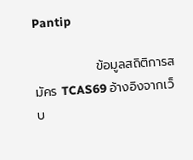Pantip

              ข้อมูลสถิติการสมัคร TCAS69 อ้างอิงจากเว็บ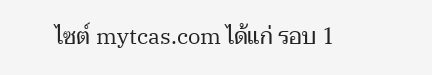ไซต์ mytcas.com ได้แก่ รอบ 1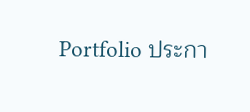Portfolio ประกา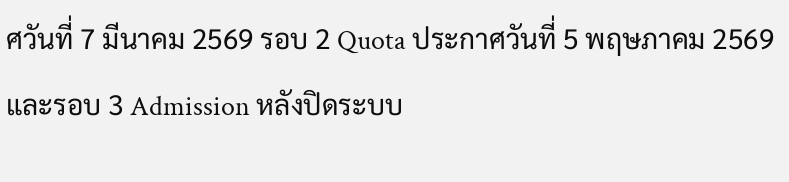ศวันที่ 7 มีนาคม 2569 รอบ 2 Quota ประกาศวันที่ 5 พฤษภาคม 2569 และรอบ 3 Admission หลังปิดระบบ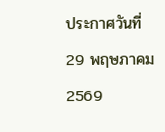ประกาศวันที่ 29 พฤษภาคม 2569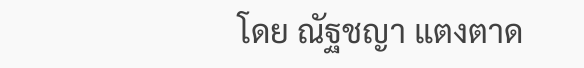โดย ณัฐชญา แตงตาด